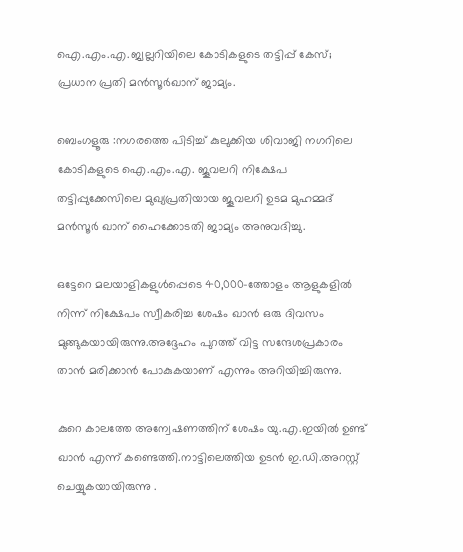ഐ.എം.എ.ജ്വല്ലറിയിലെ കോടികളുടെ തട്ടിപ്പ് കേസ്; പ്രധാന പ്രതി മൻസൂർഖാന് ജാമ്യം.

ബെംഗളൂരു :നഗരത്തെ പിടിച്ച് കുലുക്കിയ ശിവാജി നഗറിലെ കോടികളുടെ ഐ.എം.എ. ജൂവലറി നിക്ഷേപ തട്ടിപ്പുക്കേസിലെ മുഖ്യപ്രതിയായ ജൂവലറി ഉടമ മുഹമ്മദ് മൻസൂർ ഖാന് ഹൈക്കോടതി ജാമ്യം അനുവദിച്ചു.

ഒട്ടേറെ മലയാളികളുൾപ്പെടെ 40,000-ത്തോളം ആളുകളില്‍ നിന്ന് നിക്ഷേപം സ്വീകരിച്ച ശേഷം ഖാന്‍ ഒരു ദിവസം മുങ്ങുകയായിരുന്നു.അദ്ദേഹം പുറത്ത് വിട്ട സന്ദേശപ്രകാരം താന്‍ മരിക്കാന്‍ പോകുകയാണ് എന്നും അറിയിച്ചിരുന്നു.

കുറെ കാലത്തേ അന്വേഷണത്തിന് ശേഷം യു.എ.ഇയില്‍ ഉണ്ട് ഖാന്‍ എന്ന് കണ്ടെത്തി.നാട്ടിലെത്തിയ ഉടന്‍ ഇ.ഡി.അറസ്റ്റ് ചെയ്യുകയായിരുന്നു .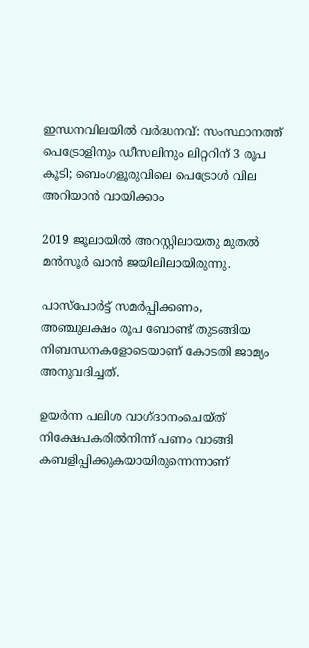ഇന്ധനവിലയിൽ വർദ്ധനവ്: സംസ്ഥാനത്ത് പെട്രോളിനും ഡീസലിനും ലിറ്ററിന് 3 രൂപ കൂടി; ബെംഗളൂരുവിലെ പെട്രോൾ വില അറിയാൻ വായിക്കാം

2019 ജൂലായിൽ അറസ്റ്റിലായതു മുതൽ മൻസൂർ ഖാൻ ജയിലിലായിരുന്നു.

പാസ്‌പോർട്ട് സമർപ്പിക്കണം, അഞ്ചുലക്ഷം രൂപ ബോണ്ട് തുടങ്ങിയ നിബന്ധനകളോടെയാണ് കോടതി ജാമ്യം അനുവദിച്ചത്.

ഉയർന്ന പലിശ വാഗ്ദാനംചെയ്ത്‌ നിക്ഷേപകരിൽനിന്ന് പണം വാങ്ങി കബളിപ്പിക്കുകയായിരുന്നെന്നാണ്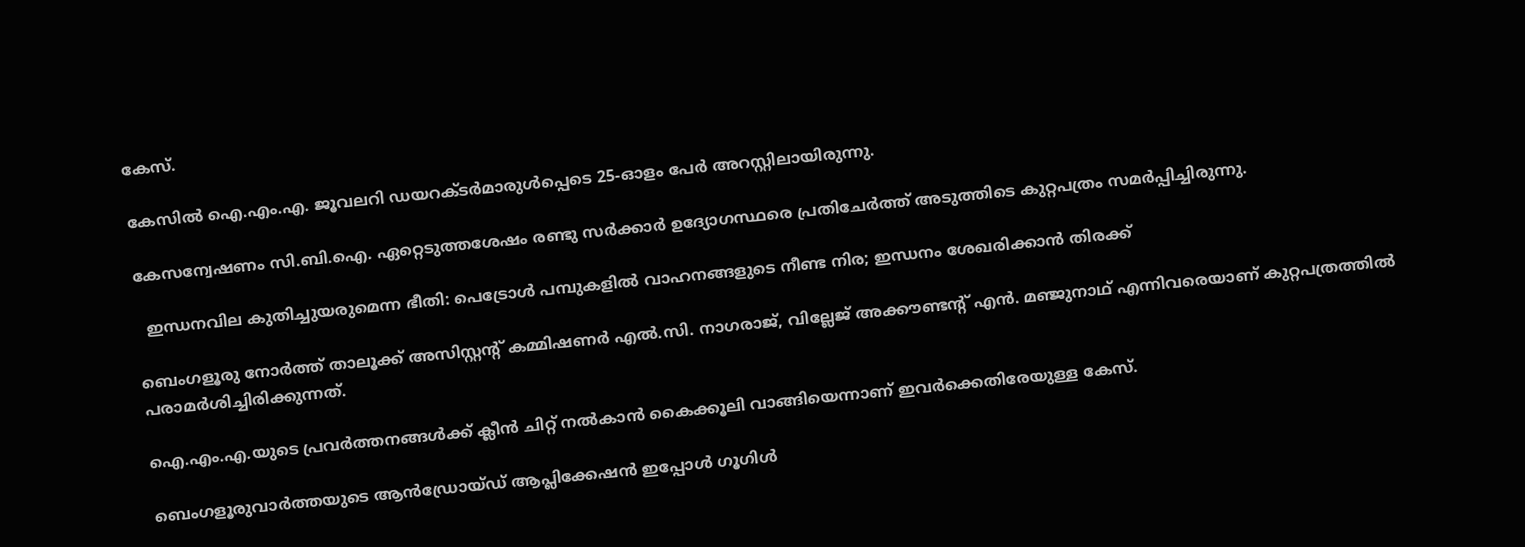കേസ്.

കേസിൽ ഐ.എം.എ. ജൂവലറി ഡയറക്ടർമാരുൾപ്പെടെ 25-ഓളം പേർ അറസ്റ്റിലായിരുന്നു.

കേസന്വേഷണം സി.ബി.ഐ. ഏറ്റെടുത്തശേഷം രണ്ടു സർക്കാർ ഉദ്യോഗസ്ഥരെ പ്രതിചേർത്ത് അടുത്തിടെ കുറ്റപത്രം സമർപ്പിച്ചിരുന്നു.

  ഇന്ധനവില കുതിച്ചുയരുമെന്ന ഭീതി: പെട്രോൾ പമ്പുകളിൽ വാഹനങ്ങളുടെ നീണ്ട നിര; ഇന്ധനം ശേഖരിക്കാൻ തിരക്ക്

ബെംഗളൂരു നോർത്ത് താലൂക്ക് അസിസ്റ്റന്റ് കമ്മിഷണർ എൽ.സി. നാഗരാജ്, വില്ലേജ് അക്കൗണ്ടന്റ് എൻ. മഞ്ജുനാഥ് എന്നിവരെയാണ് കുറ്റപത്രത്തിൽ പരാമർശിച്ചിരിക്കുന്നത്.

ഐ.എം.എ.യുടെ പ്രവർത്തനങ്ങൾക്ക് ക്ലീൻ ചിറ്റ് നൽകാൻ കൈക്കൂലി വാങ്ങിയെന്നാണ് ഇവർക്കെതിരേയുള്ള കേസ്.

ബെംഗളൂരുവാർത്തയുടെ ആൻഡ്രോയ്ഡ് ആപ്ലിക്കേഷൻ ഇപ്പോൾ ഗൂഗിൾ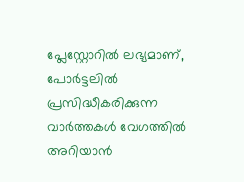പ്ലേസ്റ്റോറിൽ ലഭ്യമാണ്, പോർട്ടലിൽ പ്രസിദ്ധീകരിക്കുന്ന വാർത്തകൾ വേഗത്തിൽ അറിയാൻ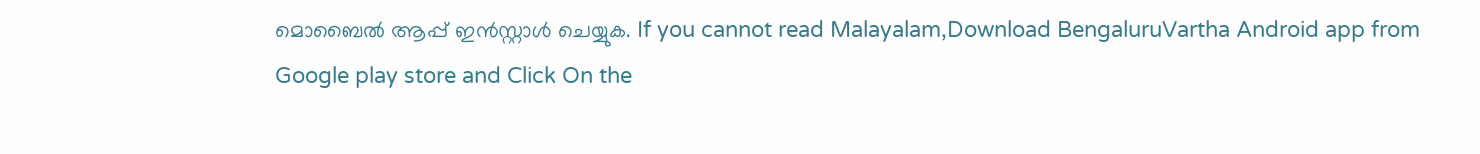മൊബൈൽ ആപ്പ് ഇൻസ്റ്റാൾ ചെയ്യുക. If you cannot read Malayalam,Download BengaluruVartha Android app from Google play store and Click On the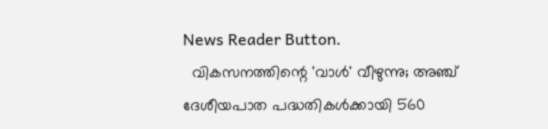News Reader Button.
  വികസനത്തിന്റെ 'വാൾ' വീഴുന്നു; അഞ്ച് ദേശീയപാത പദ്ധതികൾക്കായി 560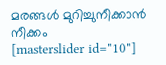മരങ്ങൾ മുറിച്ചുനീക്കാൻ നീക്കം
[masterslider id="10"]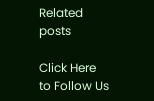Related posts

Click Here to Follow Us